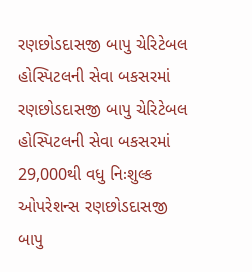રણછોડદાસજી બાપુ ચેરિટેબલ હોસ્પિટલની સેવા બકસરમાં
રણછોડદાસજી બાપુ ચેરિટેબલ હોસ્પિટલની સેવા બકસરમાં 29,000થી વધુ નિઃશુલ્ક ઓપરેશન્સ રણછોડદાસજી બાપુ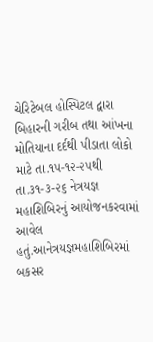ચેરિટેબલ હોસ્પિટલ દ્વારા બિહારની ગરીબ તથા આંખના મોતિયાના દર્દથી પીડાતા લોકો માટે તા.૧૫-૧૨-૨૫થી તા.૩૧-૩-૨૬ નેત્રયજ્ઞ મહાશિબિરનું આયોજનકરવામાં આવેલ હતું.આનેત્રયજ્ઞમહાશિબિરમાં બકસર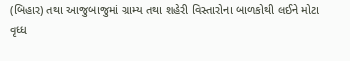(બિહાર) તથા આજુબાજુમાં ગ્રામ્ય તથા શહેરી વિસ્તારોના બાળકોથી લઈને મોટા વૃધ્ધ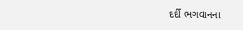દર્દી ભગવાનના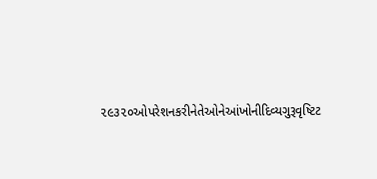૨૯૩૨૦ઓપરેશનકરીનેતેઓનેઆંખોનીદિવ્યગુરૂવૃષ્ટિટ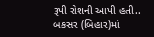રૂપી રોશની આપી હતી.. બકસર (બિહાર)માં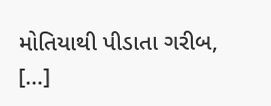મોતિયાથી પીડાતા ગરીબ, […]